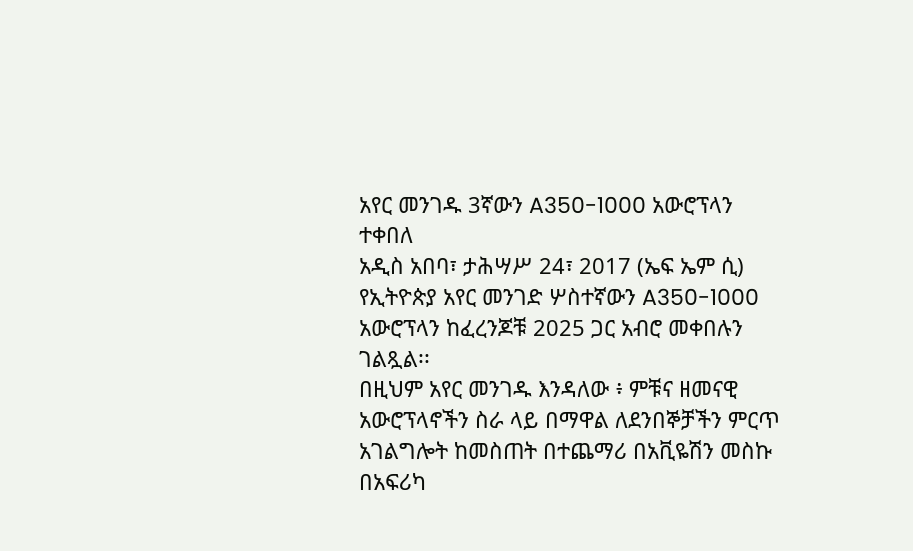አየር መንገዱ 3ኛውን A350-1000 አውሮፕላን ተቀበለ
አዲስ አበባ፣ ታሕሣሥ 24፣ 2017 (ኤፍ ኤም ሲ) የኢትዮጵያ አየር መንገድ ሦስተኛውን A350-1000 አውሮፕላን ከፈረንጆቹ 2025 ጋር አብሮ መቀበሉን ገልጿል፡፡
በዚህም አየር መንገዱ እንዳለው ፥ ምቹና ዘመናዊ አውሮፕላኖችን ስራ ላይ በማዋል ለደንበኞቻችን ምርጥ አገልግሎት ከመስጠት በተጨማሪ በአቪዬሽን መስኩ በአፍሪካ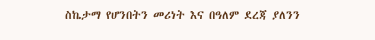ስኬታማ የሆንበትን መሪነት እና በዓለም ደረጃ ያለንን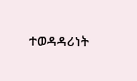ተወዳዳሪነት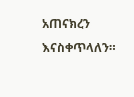አጠናክረን እናስቀጥላለን።